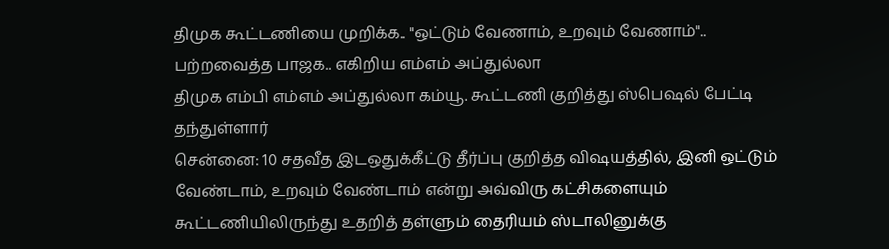திமுக கூட்டணியை முறிக்க.. "ஒட்டும் வேணாம், உறவும் வேணாம்".. பற்றவைத்த பாஜக.. எகிறிய எம்எம் அப்துல்லா
திமுக எம்பி எம்எம் அப்துல்லா கம்யூ. கூட்டணி குறித்து ஸ்பெஷல் பேட்டி தந்துள்ளார்
சென்னை: 10 சதவீத இடஒதுக்கீட்டு தீர்ப்பு குறித்த விஷயத்தில், இனி ஒட்டும் வேண்டாம், உறவும் வேண்டாம் என்று அவ்விரு கட்சிகளையும் கூட்டணியிலிருந்து உதறித் தள்ளும் தைரியம் ஸ்டாலினுக்கு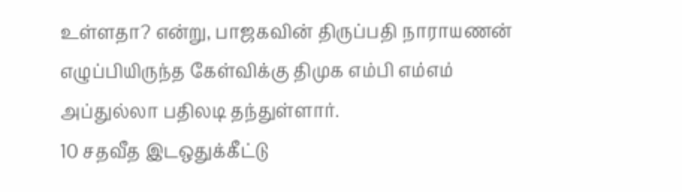உள்ளதா? என்று, பாஜகவின் திருப்பதி நாராயணன் எழுப்பியிருந்த கேள்விக்கு திமுக எம்பி எம்எம் அப்துல்லா பதிலடி தந்துள்ளார்.
10 சதவீத இடஒதுக்கீட்டு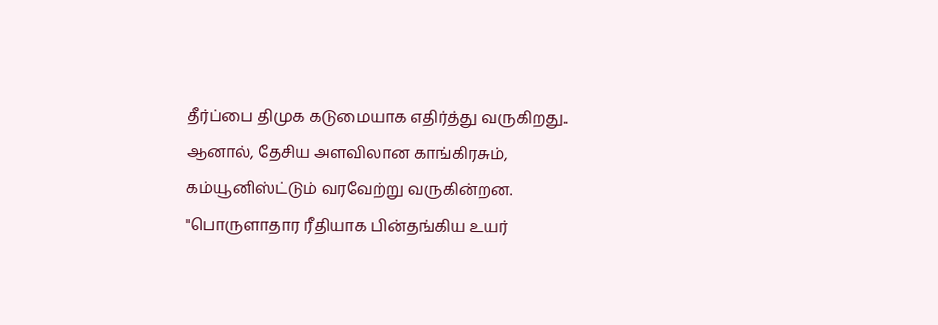தீர்ப்பை திமுக கடுமையாக எதிர்த்து வருகிறது.. ஆனால், தேசிய அளவிலான காங்கிரசும், கம்யூனிஸ்ட்டும் வரவேற்று வருகின்றன.
"பொருளாதார ரீதியாக பின்தங்கிய உயர்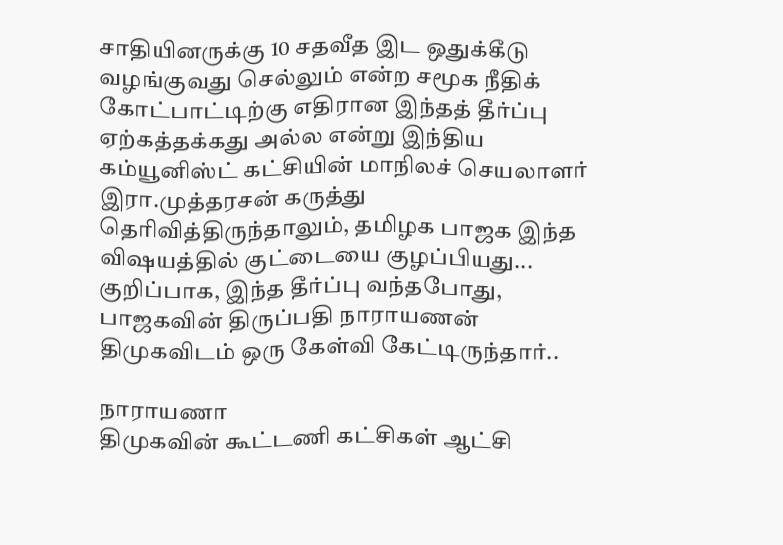சாதியினருக்கு 10 சதவீத இட ஒதுக்கீடு வழங்குவது செல்லும் என்ற சமூக நீதிக் கோட்பாட்டிற்கு எதிரான இந்தத் தீர்ப்பு ஏற்கத்தக்கது அல்ல என்று இந்திய கம்யூனிஸ்ட் கட்சியின் மாநிலச் செயலாளர் இரா.முத்தரசன் கருத்து தெரிவித்திருந்தாலும், தமிழக பாஜக இந்த விஷயத்தில் குட்டையை குழப்பியது... குறிப்பாக, இந்த தீர்ப்பு வந்தபோது, பாஜகவின் திருப்பதி நாராயணன் திமுகவிடம் ஒரு கேள்வி கேட்டிருந்தார்..

நாராயணா
திமுகவின் கூட்டணி கட்சிகள் ஆட்சி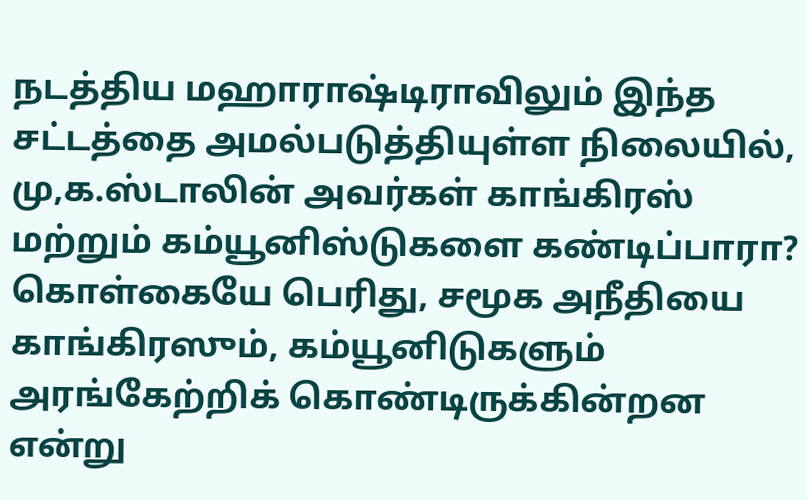நடத்திய மஹாராஷ்டிராவிலும் இந்த சட்டத்தை அமல்படுத்தியுள்ள நிலையில், மு,க.ஸ்டாலின் அவர்கள் காங்கிரஸ் மற்றும் கம்யூனிஸ்டுகளை கண்டிப்பாரா? கொள்கையே பெரிது, சமூக அநீதியை காங்கிரஸும், கம்யூனிடுகளும் அரங்கேற்றிக் கொண்டிருக்கின்றன என்று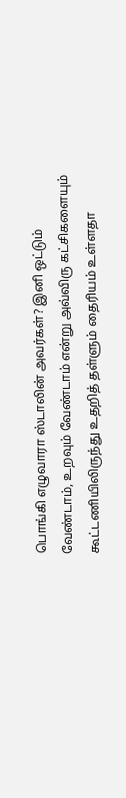பொங்கி எழுவாரா ஸ்டாலின் அவர்கள்? இனி ஒட்டும் வேண்டாம், உறவும் வேண்டாம் என்று அவ்விரு கட்சிகளையும் கூட்டணியிலிருந்து உதறித் தள்ளும் தைரியம் உள்ளதா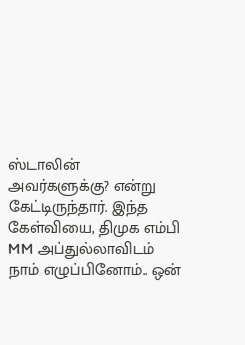ஸ்டாலின் அவர்களுக்கு? என்று கேட்டிருந்தார். இந்த கேள்வியை, திமுக எம்பி MM அப்துல்லாவிடம் நாம் எழுப்பினோம்.. ஒன்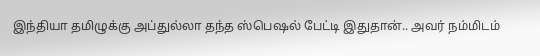இந்தியா தமிழுக்கு அப்துல்லா தந்த ஸ்பெஷல் பேட்டி இதுதான்.. அவர் நம்மிடம்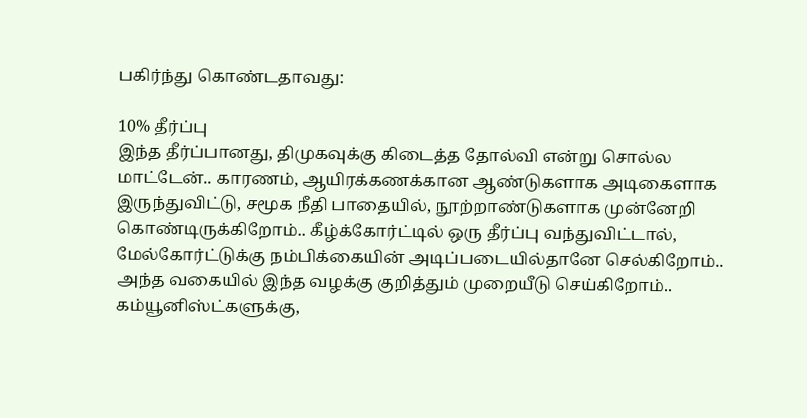பகிர்ந்து கொண்டதாவது:

10% தீர்ப்பு
இந்த தீர்ப்பானது, திமுகவுக்கு கிடைத்த தோல்வி என்று சொல்ல மாட்டேன்.. காரணம், ஆயிரக்கணக்கான ஆண்டுகளாக அடிகைளாக இருந்துவிட்டு, சமூக நீதி பாதையில், நூற்றாண்டுகளாக முன்னேறி கொண்டிருக்கிறோம்.. கீழ்க்கோர்ட்டில் ஒரு தீர்ப்பு வந்துவிட்டால், மேல்கோர்ட்டுக்கு நம்பிக்கையின் அடிப்படையில்தானே செல்கிறோம்.. அந்த வகையில் இந்த வழக்கு குறித்தும் முறையீடு செய்கிறோம்.. கம்யூனிஸ்ட்களுக்கு,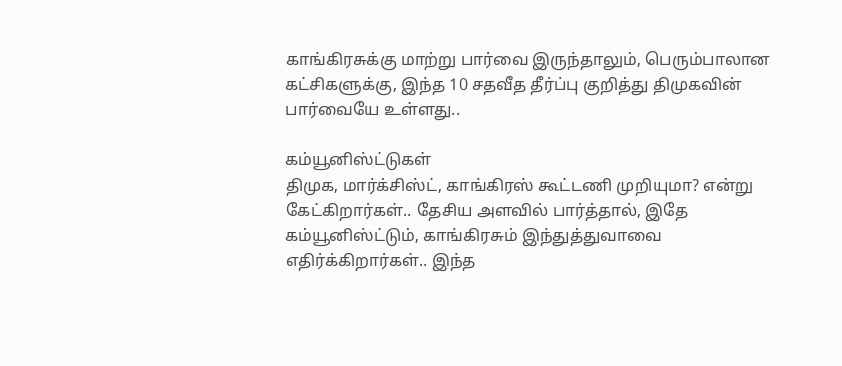காங்கிரசுக்கு மாற்று பார்வை இருந்தாலும், பெரும்பாலான கட்சிகளுக்கு, இந்த 10 சதவீத தீர்ப்பு குறித்து திமுகவின் பார்வையே உள்ளது..

கம்யூனிஸ்ட்டுகள்
திமுக, மார்க்சிஸ்ட், காங்கிரஸ் கூட்டணி முறியுமா? என்று கேட்கிறார்கள்.. தேசிய அளவில் பார்த்தால், இதே கம்யூனிஸ்ட்டும், காங்கிரசும் இந்துத்துவாவை எதிர்க்கிறார்கள்.. இந்த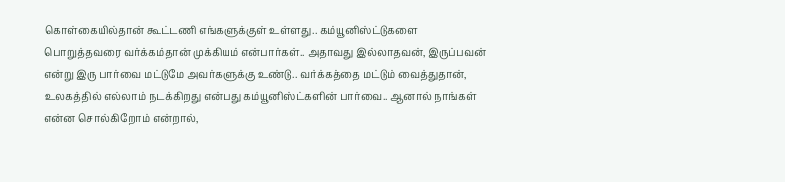கொள்கையில்தான் கூட்டணி எங்களுக்குள் உள்ளது.. கம்யூனிஸ்ட்டுகளை பொறுத்தவரை வர்க்கம்தான் முக்கியம் என்பார்கள்.. அதாவது இல்லாதவன், இருப்பவன் என்று இரு பார்வை மட்டுமே அவர்களுக்கு உண்டு.. வர்க்கத்தை மட்டும் வைத்துதான், உலகத்தில் எல்லாம் நடக்கிறது என்பது கம்யூனிஸ்ட்களின் பார்வை.. ஆனால் நாங்கள் என்ன சொல்கிறோம் என்றால்,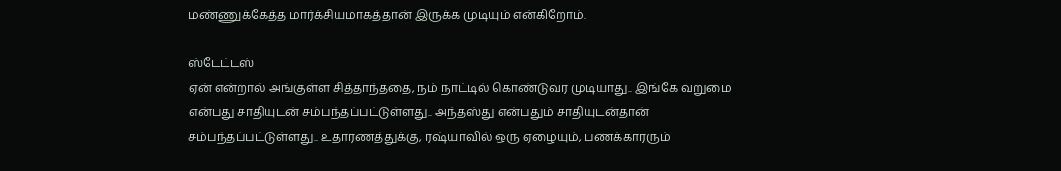மண்ணுக்கேத்த மார்க்சியமாகத்தான் இருக்க முடியும் என்கிறோம்.

ஸ்டேட்டஸ்
ஏன் என்றால் அங்குள்ள சித்தாந்ததை, நம் நாட்டில் கொண்டுவர முடியாது.. இங்கே வறுமை என்பது சாதியுடன் சம்பந்தப்பட்டுள்ளது.. அந்தஸ்து என்பதும் சாதியுடன்தான் சம்பந்தப்பட்டுள்ளது.. உதாரணத்துக்கு, ரஷ்யாவில் ஒரு ஏழையும், பணக்காரரும்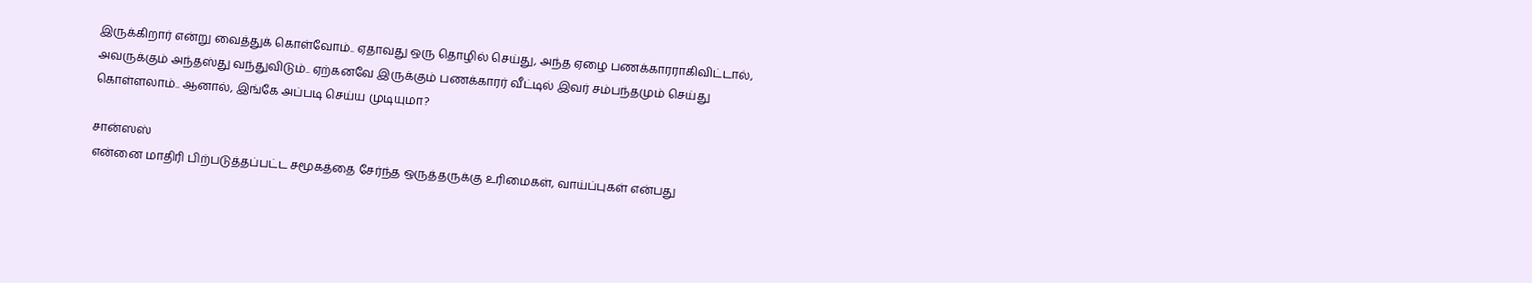இருக்கிறார் என்று வைத்துக் கொள்வோம்.. ஏதாவது ஒரு தொழில் செய்து, அந்த ஏழை பணக்காரராகிவிட்டால், அவருக்கும் அந்தஸ்து வந்துவிடும்.. ஏற்கனவே இருக்கும் பணக்காரர் வீட்டில் இவர் சம்பந்தமும் செய்து கொள்ளலாம்.. ஆனால், இங்கே அப்படி செய்ய முடியுமா?

சான்ஸஸ்
என்னை மாதிரி பிற்படுத்தப்பட்ட சமூகத்தை சேர்ந்த ஒருத்தருக்கு உரிமைகள், வாய்ப்புகள் என்பது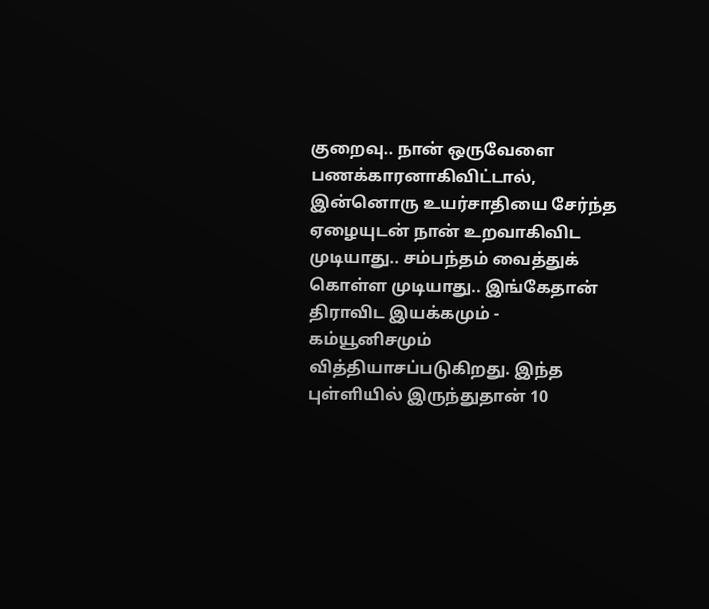குறைவு.. நான் ஒருவேளை பணக்காரனாகிவிட்டால், இன்னொரு உயர்சாதியை சேர்ந்த ஏழையுடன் நான் உறவாகிவிட முடியாது.. சம்பந்தம் வைத்துக் கொள்ள முடியாது.. இங்கேதான் திராவிட இயக்கமும் - கம்யூனிசமும் வித்தியாசப்படுகிறது. இந்த புள்ளியில் இருந்துதான் 10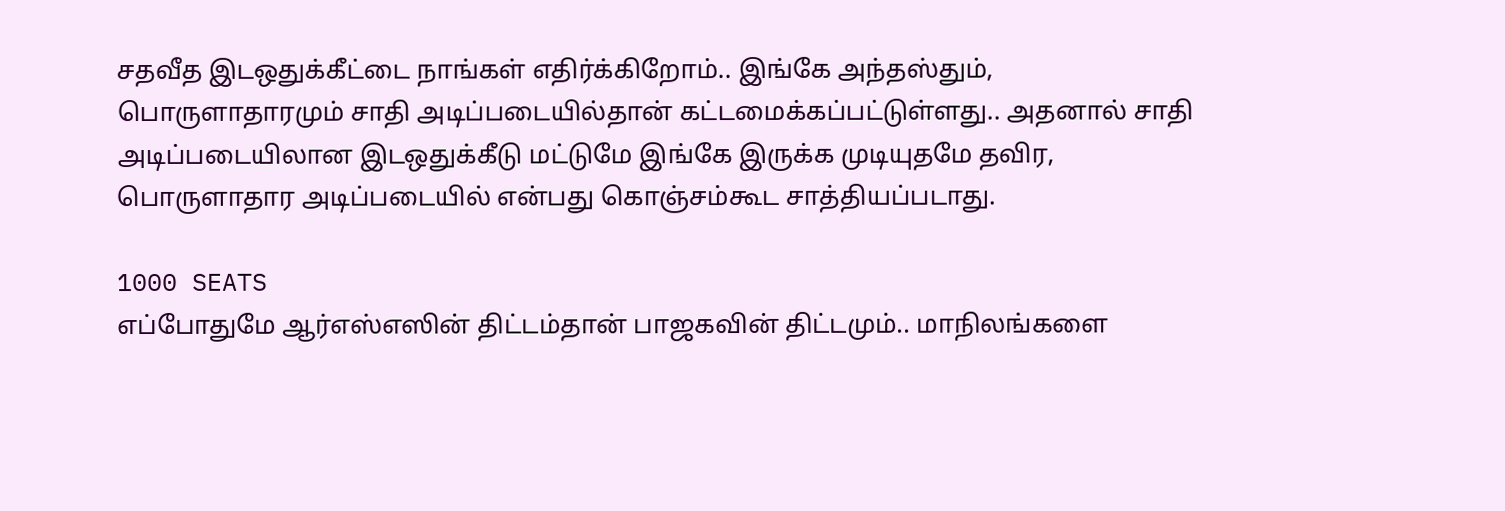சதவீத இடஒதுக்கீட்டை நாங்கள் எதிர்க்கிறோம்.. இங்கே அந்தஸ்தும், பொருளாதாரமும் சாதி அடிப்படையில்தான் கட்டமைக்கப்பட்டுள்ளது.. அதனால் சாதி அடிப்படையிலான இடஒதுக்கீடு மட்டுமே இங்கே இருக்க முடியுதமே தவிர, பொருளாதார அடிப்படையில் என்பது கொஞ்சம்கூட சாத்தியப்படாது.

1000 SEATS
எப்போதுமே ஆர்எஸ்எஸின் திட்டம்தான் பாஜகவின் திட்டமும்.. மாநிலங்களை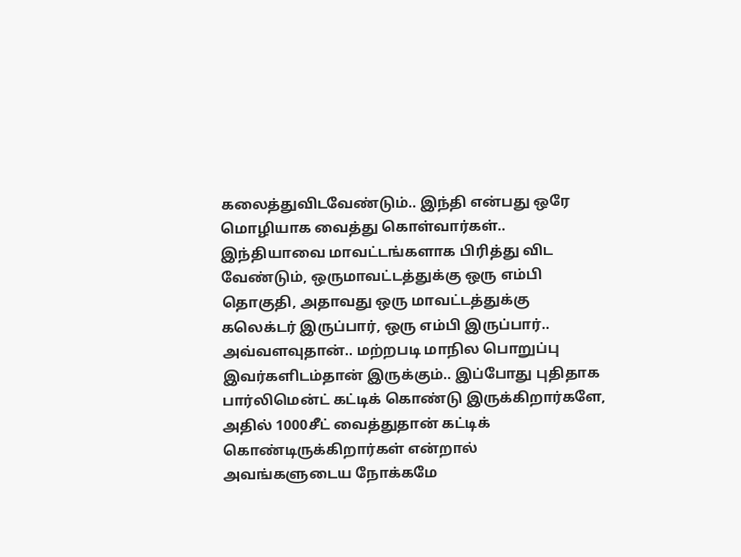கலைத்துவிடவேண்டும்.. இந்தி என்பது ஒரே மொழியாக வைத்து கொள்வார்கள்.. இந்தியாவை மாவட்டங்களாக பிரித்து விட வேண்டும், ஒருமாவட்டத்துக்கு ஒரு எம்பி தொகுதி, அதாவது ஒரு மாவட்டத்துக்கு கலெக்டர் இருப்பார், ஒரு எம்பி இருப்பார்.. அவ்வளவுதான்.. மற்றபடி மாநில பொறுப்பு இவர்களிடம்தான் இருக்கும்.. இப்போது புதிதாக பார்லிமென்ட் கட்டிக் கொண்டு இருக்கிறார்களே, அதில் 1000சீட் வைத்துதான் கட்டிக் கொண்டிருக்கிறார்கள் என்றால் அவங்களுடைய நோக்கமே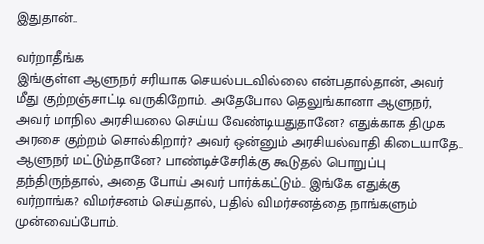இதுதான்..

வர்றாதீங்க
இங்குள்ள ஆளுநர் சரியாக செயல்படவில்லை என்பதால்தான், அவர் மீது குற்றஞ்சாட்டி வருகிறோம். அதேபோல தெலுங்கானா ஆளுநர், அவர் மாநில அரசியலை செய்ய வேண்டியதுதானே? எதுக்காக திமுக அரசை குற்றம் சொல்கிறார்? அவர் ஒன்னும் அரசியல்வாதி கிடையாதே.. ஆளுநர் மட்டும்தானே? பாண்டிச்சேரிக்கு கூடுதல் பொறுப்பு தந்திருந்தால், அதை போய் அவர் பார்க்கட்டும்.. இங்கே எதுக்கு வர்றாங்க? விமர்சனம் செய்தால், பதில் விமர்சனத்தை நாங்களும் முன்வைப்போம்.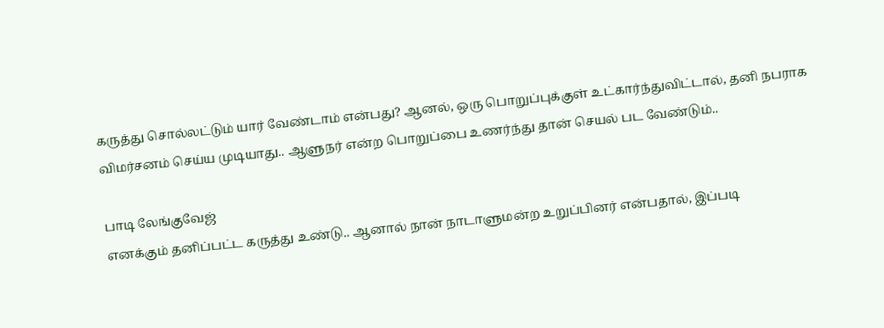கருத்து சொல்லட்டும் யார் வேண்டாம் என்பது? ஆனல், ஒரு பொறுப்புக்குள் உட்கார்ந்துவிட்டால், தனி நபராக விமர்சனம் செய்ய முடியாது.. ஆளுநர் என்ற பொறுப்பை உணர்ந்து தான் செயல் பட வேண்டும்..

பாடி லேங்குவேஜ்
எனக்கும் தனிப்பட்ட கருத்து உண்டு.. ஆனால் நான் நாடாளுமன்ற உறுப்பினர் என்பதால், இப்படி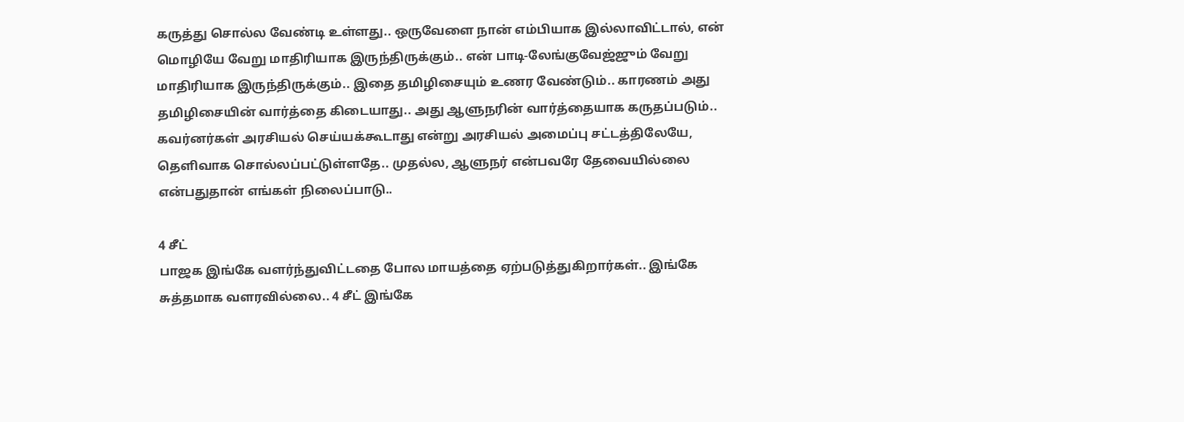கருத்து சொல்ல வேண்டி உள்ளது.. ஒருவேளை நான் எம்பியாக இல்லாவிட்டால், என் மொழியே வேறு மாதிரியாக இருந்திருக்கும்.. என் பாடி-லேங்குவேஜ்ஜும் வேறு மாதிரியாக இருந்திருக்கும்.. இதை தமிழிசையும் உணர வேண்டும்.. காரணம் அது தமிழிசையின் வார்த்தை கிடையாது.. அது ஆளுநரின் வார்த்தையாக கருதப்படும்.. கவர்னர்கள் அரசியல் செய்யக்கூடாது என்று அரசியல் அமைப்பு சட்டத்திலேயே, தெளிவாக சொல்லப்பட்டுள்ளதே.. முதல்ல, ஆளுநர் என்பவரே தேவையில்லை என்பதுதான் எங்கள் நிலைப்பாடு..

4 சீட்
பாஜக இங்கே வளர்ந்துவிட்டதை போல மாயத்தை ஏற்படுத்துகிறார்கள்.. இங்கே சுத்தமாக வளரவில்லை.. 4 சீட் இங்கே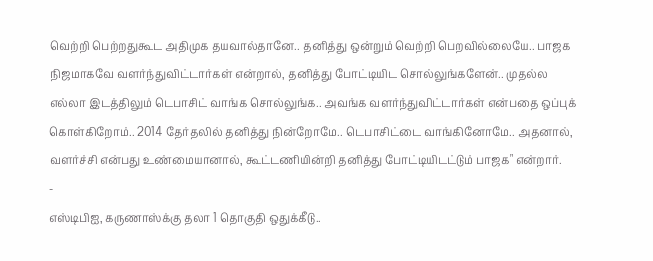வெற்றி பெற்றதுகூட அதிமுக தயவால்தானே.. தனித்து ஒன்றும் வெற்றி பெறவில்லையே.. பாஜக நிஜமாகவே வளர்ந்துவிட்டார்கள் என்றால், தனித்து போட்டியிட சொல்லுங்களேன்.. முதல்ல எல்லா இடத்திலும் டெபாசிட் வாங்க சொல்லுங்க.. அவங்க வளர்ந்துவிட்டார்கள் என்பதை ஒப்புக் கொள்கிறோம்.. 2014 தேர்தலில் தனித்து நின்றோமே.. டெபாசிட்டை வாங்கினோமே.. அதனால், வளர்ச்சி என்பது உண்மையானால், கூட்டணியின்றி தனித்து போட்டியிடட்டும் பாஜக" என்றார்.
-
எஸ்டிபிஐ, கருணாஸ்க்கு தலா 1 தொகுதி ஒதுக்கீடு..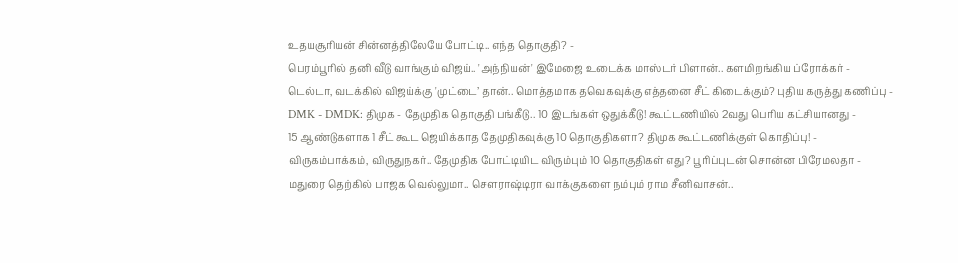உதயசூரியன் சின்னத்திலேயே போட்டி.. எந்த தொகுதி? -
பெரம்பூரில் தனி வீடு வாங்கும் விஜய்.. 'அந்நியன்' இமேஜை உடைக்க மாஸ்டர் பிளான்.. களமிறங்கிய ப்ரோக்கர் -
டெல்டா, வடக்கில் விஜய்க்கு 'முட்டை’ தான்.. மொத்தமாக தவெகவுக்கு எத்தனை சீட் கிடைக்கும்? புதிய கருத்து கணிப்பு -
DMK - DMDK: திமுக - தேமுதிக தொகுதி பங்கீடு.. 10 இடங்கள் ஒதுக்கீடு! கூட்டணியில் 2வது பெரிய கட்சியானது -
15 ஆண்டுகளாக 1 சீட் கூட ஜெயிக்காத தேமுதிகவுக்கு 10 தொகுதிகளா? திமுக கூட்டணிக்குள் கொதிப்பு! -
விருகம்பாக்கம், விருதுநகர்.. தேமுதிக போட்டியிட விரும்பும் 10 தொகுதிகள் எது? பூரிப்புடன் சொன்ன பிரேமலதா -
மதுரை தெற்கில் பாஜக வெல்லுமா.. செளராஷ்டிரா வாக்குகளை நம்பும் ராம சீனிவாசன்..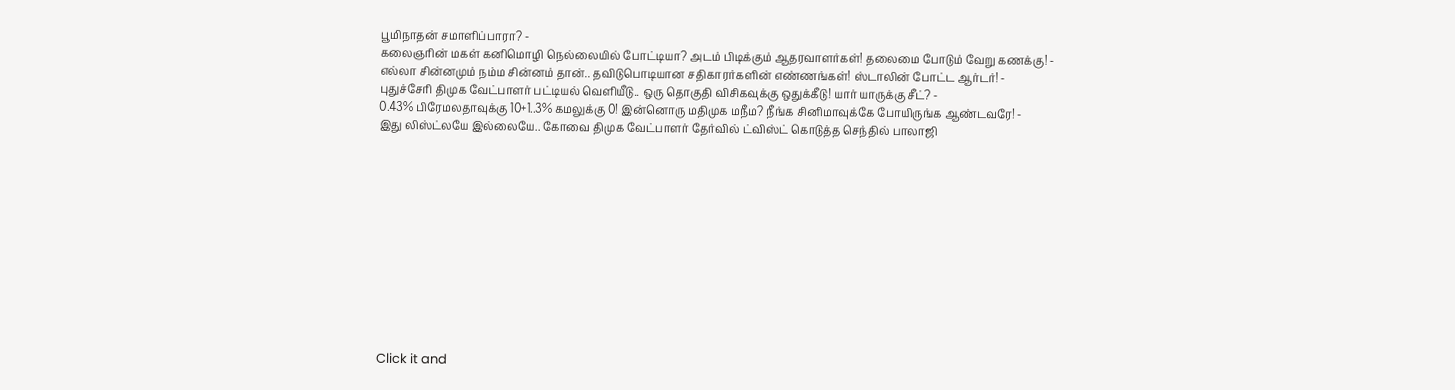பூமிநாதன் சமாளிப்பாரா? -
கலைஞரின் மகள் கனிமொழி நெல்லையில் போட்டியா? அடம் பிடிக்கும் ஆதரவாளர்கள்! தலைமை போடும் வேறு கணக்கு! -
எல்லா சின்னமும் நம்ம சின்னம் தான்.. தவிடுபொடியான சதிகாரர்களின் எண்ணங்கள்! ஸ்டாலின் போட்ட ஆர்டர்! -
புதுச்சேரி திமுக வேட்பாளர் பட்டியல் வெளியீடு.. ஒரு தொகுதி விசிகவுக்கு ஒதுக்கீடு! யார் யாருக்கு சீட்? -
0.43% பிரேமலதாவுக்கு 10+1..3% கமலுக்கு 0! இன்னொரு மதிமுக மநீம? நீங்க சினிமாவுக்கே போயிருங்க ஆண்டவரே! -
இது லிஸ்ட்லயே இல்லையே.. கோவை திமுக வேட்பாளர் தேர்வில் ட்விஸ்ட் கொடுத்த செந்தில் பாலாஜி












Click it and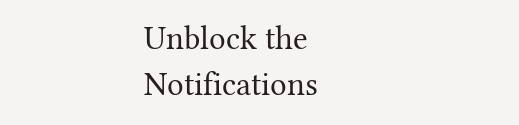Unblock the Notifications